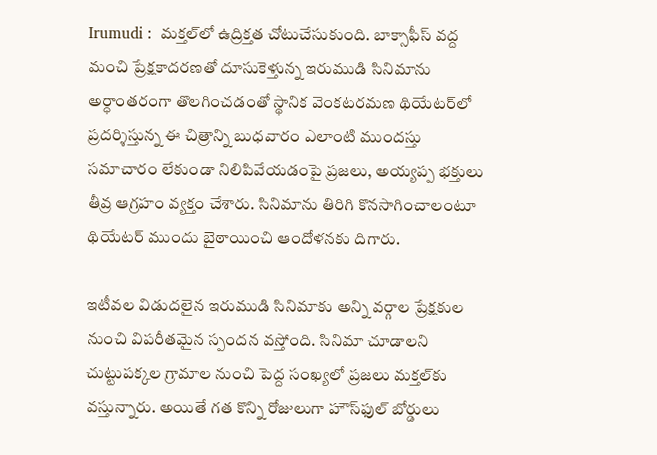Irumudi :  మక్తల్‌లో ఉద్రిక్తత చోటుచేసుకుంది. బాక్సాఫీస్ వద్ద మంచి ప్రేక్షకాదరణతో దూసుకెళ్తున్న ఇరుముడి సినిమాను అర్ధాంతరంగా తొలగించడంతో స్థానిక వెంకటరమణ థియేటర్‌లో ప్రదర్శిస్తున్న ఈ చిత్రాన్ని బుధవారం ఎలాంటి ముందస్తు సమాచారం లేకుండా నిలిపివేయడంపై ప్రజలు, అయ్యప్ప భక్తులు తీవ్ర ఆగ్రహం వ్యక్తం చేశారు. సినిమాను తిరిగి కొనసాగించాలంటూ థియేటర్ ముందు బైఠాయించి ఆందోళనకు దిగారు.

ఇటీవల విడుదలైన ఇరుముడి సినిమాకు అన్ని వర్గాల ప్రేక్షకుల నుంచి విపరీతమైన స్పందన వస్తోంది. సినిమా చూడాలని చుట్టుపక్కల గ్రామాల నుంచి పెద్ద సంఖ్యలో ప్రజలు మక్తల్‌కు వస్తున్నారు. అయితే గత కొన్ని రోజులుగా హౌస్‌ఫుల్ బోర్డులు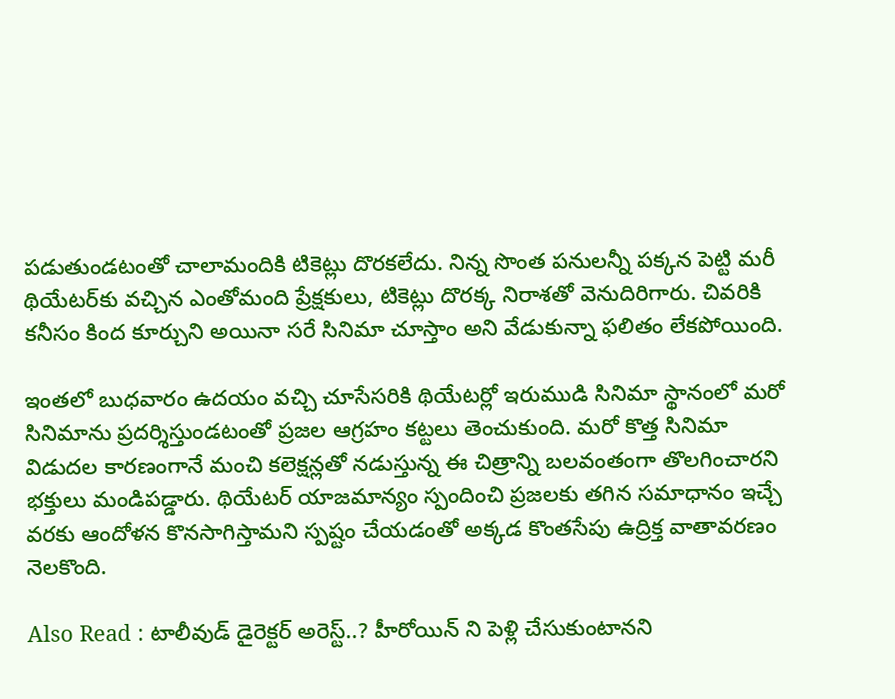పడుతుండటంతో చాలామందికి టికెట్లు దొరకలేదు. నిన్న సొంత పనులన్నీ పక్కన పెట్టి మరీ థియేటర్‌కు వచ్చిన ఎంతోమంది ప్రేక్షకులు, టికెట్లు దొరక్క నిరాశతో వెనుదిరిగారు. చివరికి కనీసం కింద కూర్చుని అయినా సరే సినిమా చూస్తాం అని వేడుకున్నా ఫలితం లేకపోయింది.

ఇంతలో బుధవారం ఉదయం వచ్చి చూసేసరికి థియేటర్లో ఇరుముడి సినిమా స్థానంలో మరో సినిమాను ప్రదర్శిస్తుండటంతో ప్రజల ఆగ్రహం కట్టలు తెంచుకుంది. మరో కొత్త సినిమా విడుదల కారణంగానే మంచి కలెక్షన్లతో నడుస్తున్న ఈ చిత్రాన్ని బలవంతంగా తొలగించారని భక్తులు మండిపడ్డారు. థియేటర్ యాజమాన్యం స్పందించి ప్రజలకు తగిన సమాధానం ఇచ్చే వరకు ఆందోళన కొనసాగిస్తామని స్పష్టం చేయడంతో అక్కడ కొంతసేపు ఉద్రిక్త వాతావరణం నెలకొంది.

Also Read : టాలీవుడ్ డైరెక్టర్ అరెస్ట్..? హీరోయిన్ ని పెళ్లి చేసుకుంటానని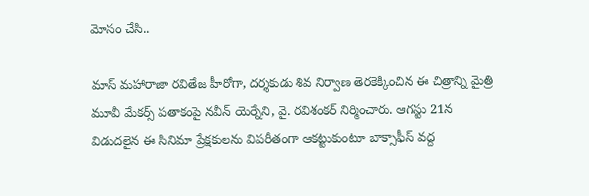మోసం చేసి..

మాస్ మహారాజా రవితేజ హీరోగా, దర్శకుడు శివ నిర్వాణ తెరకెక్కించిన ఈ చిత్రాన్ని మైత్రి మూవీ మేకర్స్ పతాకంపై నవీన్ యెర్నేని, వై. రవిశంకర్ నిర్మించారు. ఆగస్టు 21న విడుదలైన ఈ సినిమా ప్రేక్షకులను విపరీతంగా ఆకట్టుకుంటూ బాక్సాఫీస్ వద్ద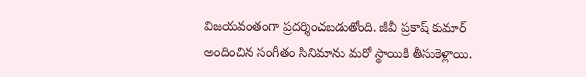విజయవంతంగా ప్రదర్శించబడుతోంది. జీవీ ప్రకాష్ కుమార్ అందించిన సంగీతం సినిమాను మరో స్థాయికి తీసుకెళ్లాయి.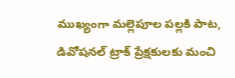ముఖ్యంగా మల్లెపూల పల్లకి పాట, డివోషనల్ ట్రాక్ ప్రేక్షకులకు మంచి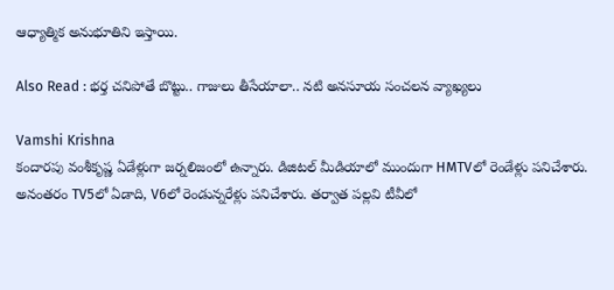ఆధ్యాత్మిక అనుభూతిని ఇస్తాయి.

Also Read : భర్త చనిపోతే బొట్టు.. గాజులు తీసేయాలా.. నటి అనసూయ సంచలన వ్యాఖ్యలు

Vamshi Krishna
కందారపు వంశీకృష్ణ ఏడేళ్లుగా జర్నలిజంలో ఉన్నారు. డిజిటల్ మీడియాలో ముందుగా HMTVలో రెండేళ్లు పనిచేశారు. అనంతరం TV5లో ఏడాది, V6లో రెండున్నరేళ్లు పనిచేశారు. తర్వాత పల్లవి టీవీలో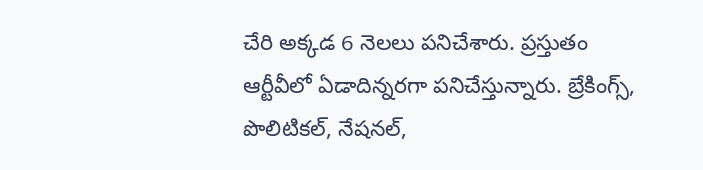చేరి అక్కడ 6 నెలలు పనిచేశారు. ప్రస్తుతం ఆర్టీవీలో ఏడాదిన్నరగా పనిచేస్తున్నారు. బ్రేకింగ్స్, పొలిటికల్, నేషనల్,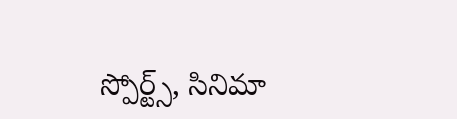స్పోర్ట్స్, సినిమా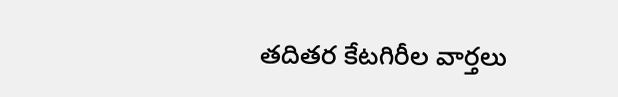తదితర కేటగిరీల వార్తలు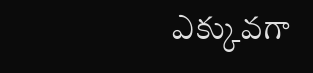ఎక్కువగా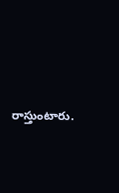రాస్తుంటారు.